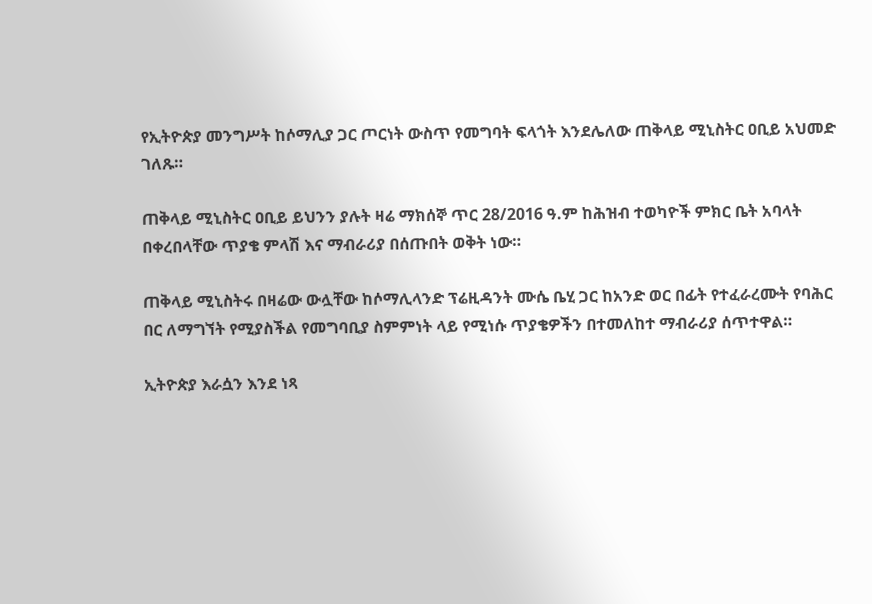የኢትዮጵያ መንግሥት ከሶማሊያ ጋር ጦርነት ውስጥ የመግባት ፍላጎት እንደሌለው ጠቅላይ ሚኒስትር ዐቢይ አህመድ ገለጹ።

ጠቅላይ ሚኒስትር ዐቢይ ይህንን ያሉት ዛሬ ማክሰኞ ጥር 28/2016 ዓ.ም ከሕዝብ ተወካዮች ምክር ቤት አባላት በቀረበላቸው ጥያቄ ምላሽ እና ማብራሪያ በሰጡበት ወቅት ነው።

ጠቅላይ ሚኒስትሩ በዛሬው ውሏቸው ከሶማሊላንድ ፕሬዚዳንት ሙሴ ቤሂ ጋር ከአንድ ወር በፊት የተፈራረሙት የባሕር በር ለማግኘት የሚያስችል የመግባቢያ ስምምነት ላይ የሚነሱ ጥያቄዎችን በተመለከተ ማብራሪያ ሰጥተዋል።

ኢትዮጵያ እራሷን እንደ ነጻ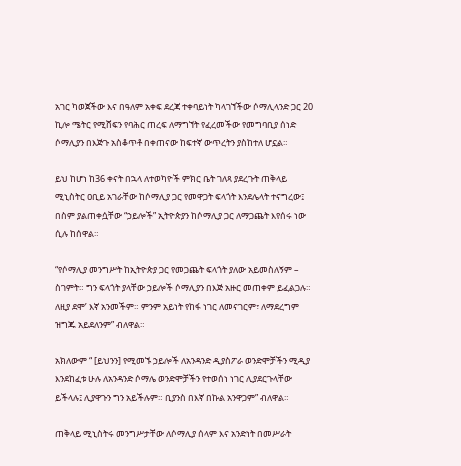አገር ካወጀችው እና በዓለም አቀፍ ደረጃ ተቀባይነት ካላገኘችው ሶማሊላንድ ጋር 20 ኪሎ ሜትር የሚሸፍን የባሕር ጠረፍ ለማግኘት የፈረመችው የመግባቢያ ሰነድ ሶማሊያን በእጅጉ አስቆጥቶ በቀጠናው ከፍተኛ ውጥረትን ያስከተለ ሆኗል።

ይህ ከሆነ ከ36 ቀናት በኋላ ለተወካዮች ምክር ቤት ገለጻ ያደረጉት ጠቅላይ ሚኒስትር ዐቢይ አገራቸው ከሶማሊያ ጋር የመዋጋት ፍላጎት እንደሌላት ተናግረው፤ በስም ያልጠቀሷቸው “ኃይሎች” ኢትዮጵያን ከሶማሊያ ጋር ለማጋጨት እየሰሩ ነው ሲሉ ከሰዋል።

“የሶማሊያ መንግሥት ከኢትዮጵያ ጋር የመጋጨት ፍላጎት ያለው አይመስለኝም – ስገምት። ግን ፍላጎት ያላቸው ኃይሎች ሶማሊያን በእጅ አዙር መጠቀም ይፈልጋሉ። ለዚያ ደሞ’ እኛ አንመችም። ምንም አይነት የከፋ ነገር ለመናገርም፣ ለማደረግም ዝግጁ አይደለንም” ብለዋል።

አክለውም “ [ይህንን] የሚመኙ ኃይሎች ለአንዳንድ ዲያስፖራ ወንድሞቻችን ሚዲያ እንደከፈቱ ሁሉ ለአንዳንድ ሶማሌ ወንድሞቻችን የተወሰነ ነገር ሊያደርጉላቸው ይችላሉ፤ ሊያዋጉን ግን አይችሉም። ቢያንስ በእኛ በኩል አንዋጋም” ብለዋል።

ጠቅላይ ሚኒስትሩ መንግሥታቸው ለሶማሊያ ሰላም እና አንድነት በመሥራት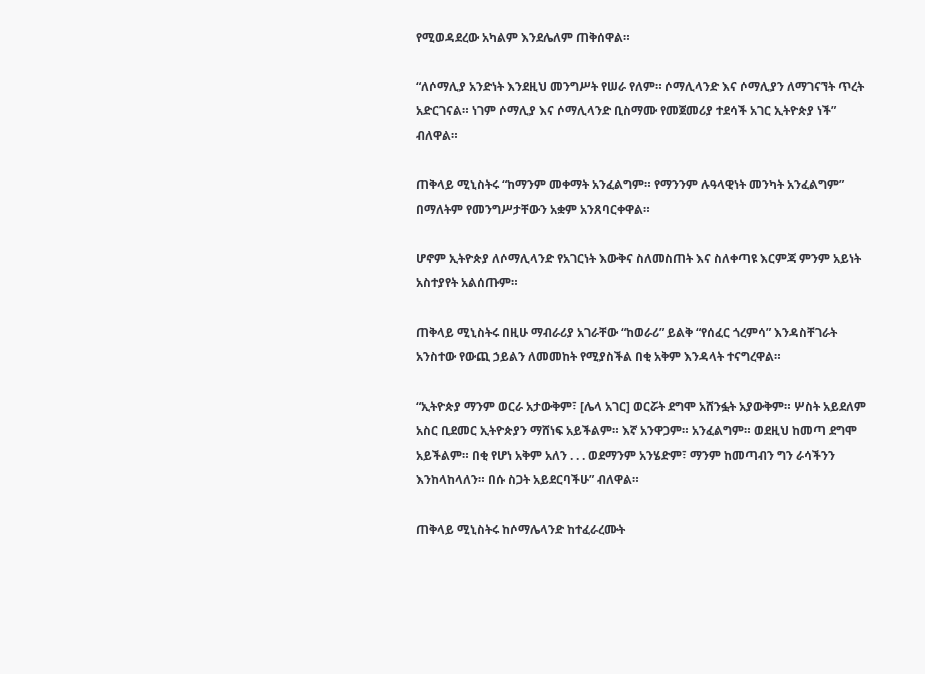የሚወዳደረው አካልም እንደሌለም ጠቅሰዋል።

“ለሶማሊያ አንድነት እንደዚህ መንግሥት የሠራ የለም። ሶማሊላንድ እና ሶማሊያን ለማገናኘት ጥረት አድርገናል። ነገም ሶማሊያ እና ሶማሊላንድ ቢስማሙ የመጀመሪያ ተደሳች አገር ኢትዮጵያ ነች” ብለዋል።

ጠቅላይ ሚኒስትሩ “ከማንም መቀማት አንፈልግም። የማንንም ሉዓላዊነት መንካት አንፈልግም” በማለትም የመንግሥታቸውን አቋም አንጸባርቀዋል።

ሆኖም ኢትዮጵያ ለሶማሊላንድ የአገርነት እውቅና ስለመስጠት እና ስለቀጣዩ እርምጃ ምንም አይነት አስተያየት አልሰጡም።

ጠቅላይ ሚኒስትሩ በዚሁ ማብራሪያ አገራቸው “ከወራሪ” ይልቅ “የሰፈር ጎረምሳ” እንዳስቸገራት አንስተው የውጪ ኃይልን ለመመከት የሚያስችል በቂ አቅም እንዳላት ተናግረዋል።

“ኢትዮጵያ ማንም ወርራ አታውቅም፣ [ሌላ አገር] ወርሯት ደግሞ አሸንፏት አያውቅም። ሦስት አይደለም አስር ቢደመር ኢትዮጵያን ማሸነፍ አይችልም። እኛ አንዋጋም። አንፈልግም። ወደዚህ ከመጣ ደግሞ አይችልም። በቂ የሆነ አቅም አለን . . . ወደማንም አንሄድም፣ ማንም ከመጣብን ግን ራሳችንን እንከላከላለን። በሱ ስጋት አይደርባችሁ” ብለዋል።

ጠቅላይ ሚኒስትሩ ከሶማሌላንድ ከተፈራረሙት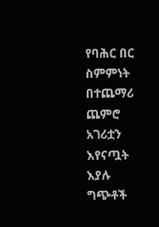የባሕር በር ስምምነት በተጨማሪ ጨምሮ አገሪቷን እየናጧት እያሉ ግጭቶች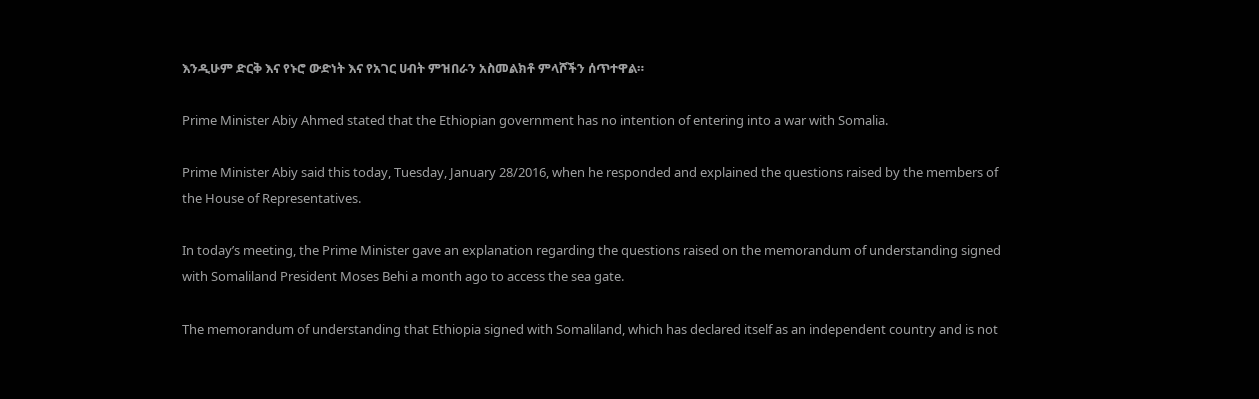እንዲሁም ድርቅ እና የኑሮ ውድነት እና የአገር ሀብት ምዝበራን አስመልክቶ ምላሾችን ሰጥተዋል።

Prime Minister Abiy Ahmed stated that the Ethiopian government has no intention of entering into a war with Somalia.

Prime Minister Abiy said this today, Tuesday, January 28/2016, when he responded and explained the questions raised by the members of the House of Representatives.

In today’s meeting, the Prime Minister gave an explanation regarding the questions raised on the memorandum of understanding signed with Somaliland President Moses Behi a month ago to access the sea gate.

The memorandum of understanding that Ethiopia signed with Somaliland, which has declared itself as an independent country and is not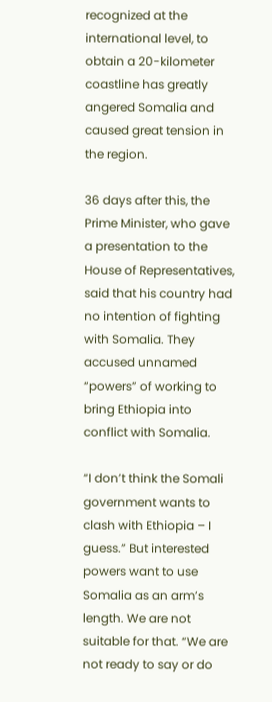recognized at the international level, to obtain a 20-kilometer coastline has greatly angered Somalia and caused great tension in the region.

36 days after this, the Prime Minister, who gave a presentation to the House of Representatives, said that his country had no intention of fighting with Somalia. They accused unnamed “powers” of working to bring Ethiopia into conflict with Somalia.

“I don’t think the Somali government wants to clash with Ethiopia – I guess.” But interested powers want to use Somalia as an arm’s length. We are not suitable for that. “We are not ready to say or do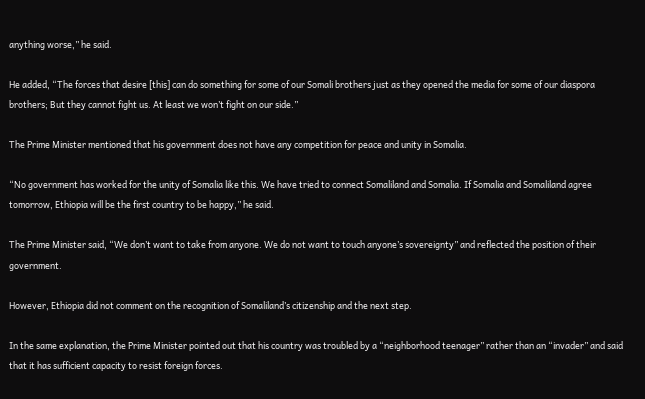anything worse,” he said.

He added, “The forces that desire [this] can do something for some of our Somali brothers just as they opened the media for some of our diaspora brothers; But they cannot fight us. At least we won’t fight on our side.”

The Prime Minister mentioned that his government does not have any competition for peace and unity in Somalia.

“No government has worked for the unity of Somalia like this. We have tried to connect Somaliland and Somalia. If Somalia and Somaliland agree tomorrow, Ethiopia will be the first country to be happy,” he said.

The Prime Minister said, “We don’t want to take from anyone. We do not want to touch anyone’s sovereignty” and reflected the position of their government.

However, Ethiopia did not comment on the recognition of Somaliland’s citizenship and the next step.

In the same explanation, the Prime Minister pointed out that his country was troubled by a “neighborhood teenager” rather than an “invader” and said that it has sufficient capacity to resist foreign forces.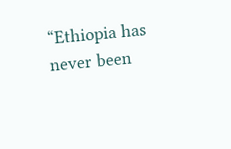“Ethiopia has never been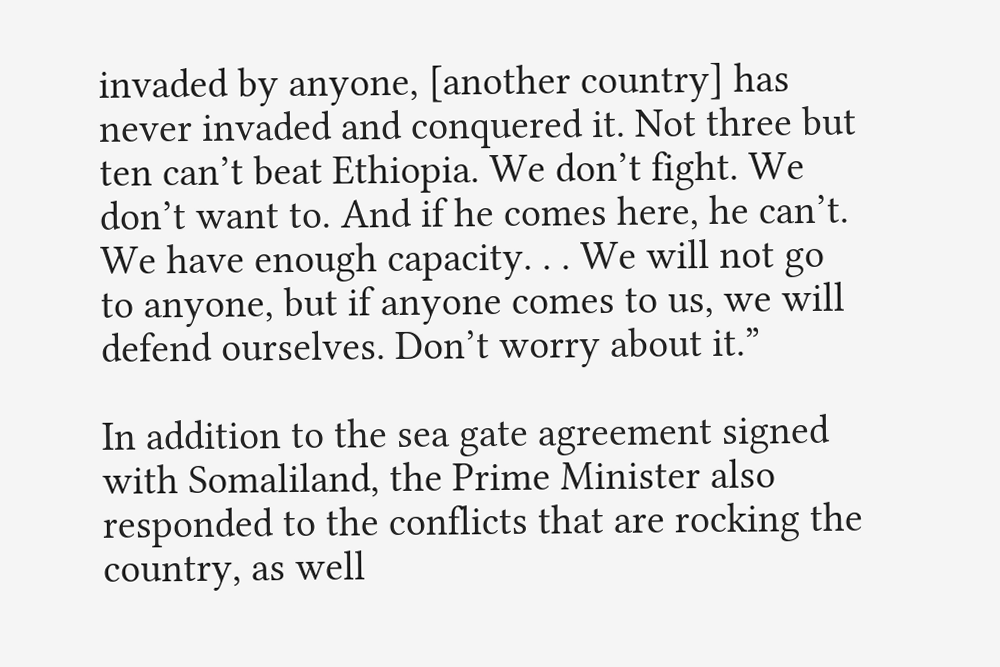invaded by anyone, [another country] has never invaded and conquered it. Not three but ten can’t beat Ethiopia. We don’t fight. We don’t want to. And if he comes here, he can’t. We have enough capacity. . . We will not go to anyone, but if anyone comes to us, we will defend ourselves. Don’t worry about it.”

In addition to the sea gate agreement signed with Somaliland, the Prime Minister also responded to the conflicts that are rocking the country, as well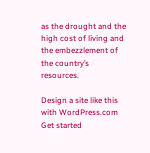as the drought and the high cost of living and the embezzlement of the country’s resources.

Design a site like this with WordPress.com
Get started